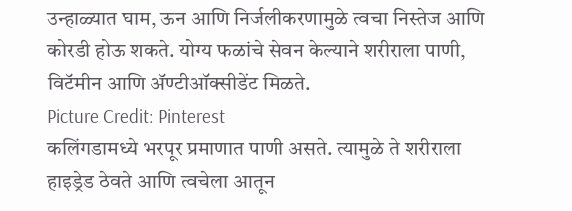उन्हाळ्यात घाम, ऊन आणि निर्जलीकरणामुळे त्वचा निस्तेज आणि कोरडी होऊ शकते. योग्य फळांचे सेवन केल्याने शरीराला पाणी, विटॅमीन आणि ॲण्टीऑक्सीडेंट मिळते.
Picture Credit: Pinterest
कलिंगडामध्ये भरपूर प्रमाणात पाणी असते. त्यामुळे ते शरीराला हाइड्रेड ठेवते आणि त्वचेला आतून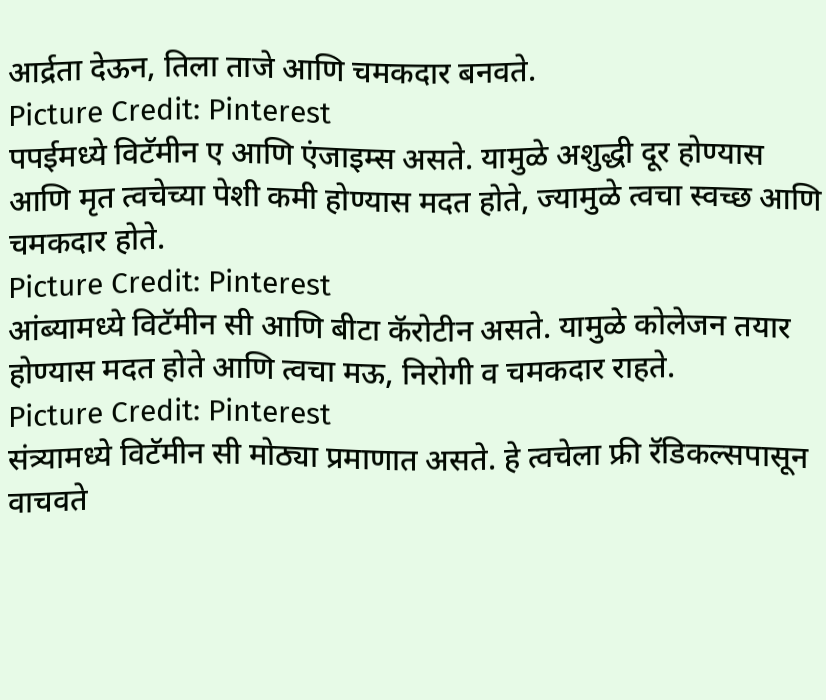आर्द्रता देऊन, तिला ताजे आणि चमकदार बनवते.
Picture Credit: Pinterest
पपईमध्ये विटॅमीन ए आणि एंजाइम्स असते. यामुळे अशुद्धी दूर होण्यास आणि मृत त्वचेच्या पेशी कमी होण्यास मदत होते, ज्यामुळे त्वचा स्वच्छ आणि चमकदार होते.
Picture Credit: Pinterest
आंब्यामध्ये विटॅमीन सी आणि बीटा कॅरोटीन असते. यामुळे कोलेजन तयार होण्यास मदत होते आणि त्वचा मऊ, निरोगी व चमकदार राहते.
Picture Credit: Pinterest
संत्र्यामध्ये विटॅमीन सी मोठ्या प्रमाणात असते. हे त्वचेला फ्री रॅडिकल्सपासून वाचवते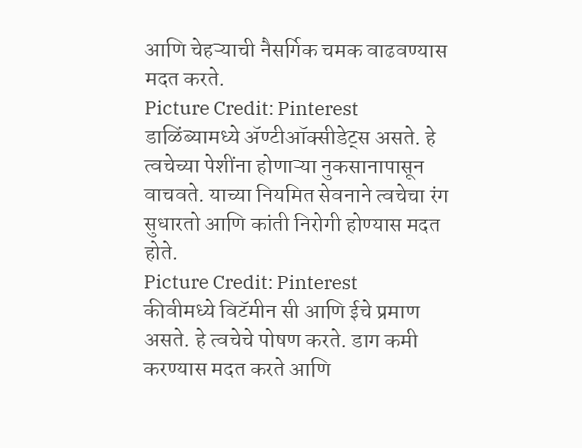आणि चेहऱ्याची नैसर्गिक चमक वाढवण्यास मदत करते.
Picture Credit: Pinterest
डाळिंब्यामध्ये ॲण्टीऑक्सीडेट्स असते. हे त्वचेच्या पेशींना होणाऱ्या नुकसानापासून वाचवते. याच्या नियमित सेवनाने त्वचेचा रंग सुधारतो आणि कांती निरोगी होण्यास मदत होते.
Picture Credit: Pinterest
कीवीमध्ये विटॅमीन सी आणि ईचे प्रमाण असते. हे त्वचेचे पोषण करते. डाग कमी करण्यास मदत करते आणि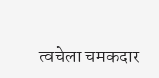त्वचेला चमकदार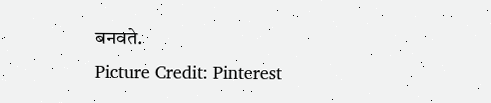बनवते.
Picture Credit: Pinterest